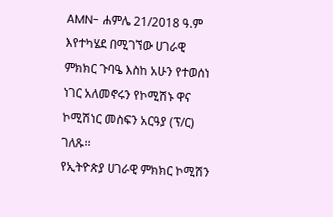AMN- ሐምሌ 21/2018 ዓ.ም
እየተካሄደ በሚገኘው ሀገራዊ ምክክር ጉባዔ እስከ አሁን የተወሰነ ነገር አለመኖሩን የኮሚሽኑ ዋና ኮሚሽነር መስፍን አርዓያ (ፕ/ር) ገለጹ፡፡
የኢትዮጵያ ሀገራዊ ምክክር ኮሚሽን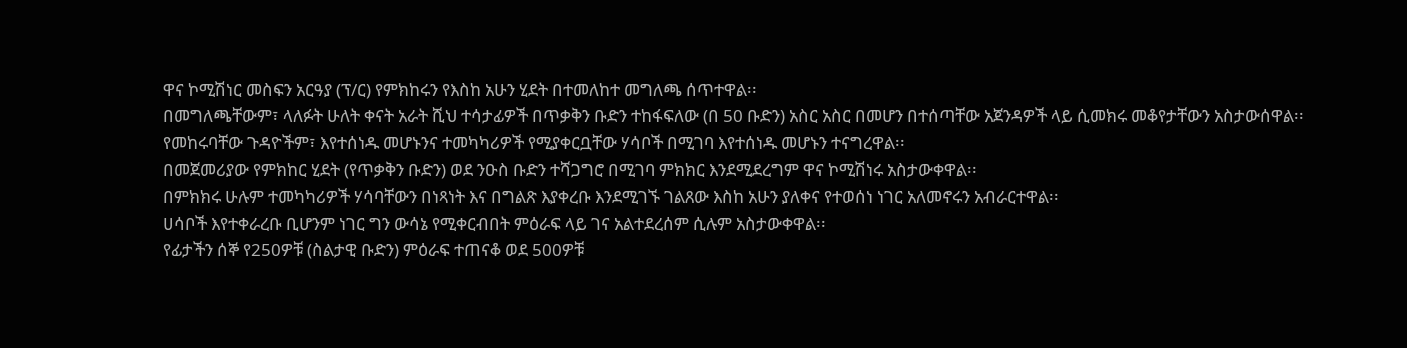ዋና ኮሚሽነር መስፍን አርዓያ (ፕ/ር) የምክከሩን የእስከ አሁን ሂደት በተመለከተ መግለጫ ሰጥተዋል፡፡
በመግለጫቸውም፣ ላለፉት ሁለት ቀናት አራት ሺህ ተሳታፊዎች በጥቃቅን ቡድን ተከፋፍለው (በ 50 ቡድን) አስር አስር በመሆን በተሰጣቸው አጀንዳዎች ላይ ሲመክሩ መቆየታቸውን አስታውሰዋል፡፡
የመከሩባቸው ጉዳዮችም፣ እየተሰነዱ መሆኑንና ተመካካሪዎች የሚያቀርቧቸው ሃሳቦች በሚገባ እየተሰነዱ መሆኑን ተናግረዋል፡፡
በመጀመሪያው የምክከር ሂደት (የጥቃቅን ቡድን) ወደ ንዑስ ቡድን ተሻጋግሮ በሚገባ ምክክር እንደሚደረግም ዋና ኮሚሽነሩ አስታውቀዋል፡፡
በምክክሩ ሁሉም ተመካካሪዎች ሃሳባቸውን በነጻነት እና በግልጽ እያቀረቡ እንደሚገኙ ገልጸው እስከ አሁን ያለቀና የተወሰነ ነገር አለመኖሩን አብራርተዋል፡፡
ሀሳቦች እየተቀራረቡ ቢሆንም ነገር ግን ውሳኔ የሚቀርብበት ምዕራፍ ላይ ገና አልተደረሰም ሲሉም አስታውቀዋል፡፡
የፊታችን ሰኞ የ250ዎቹ (ስልታዊ ቡድን) ምዕራፍ ተጠናቆ ወደ 500ዎቹ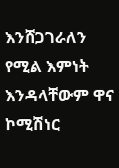እንሸጋገራለን የሚል እምነት እንዳላቸውም ዋና ኮሚሽነር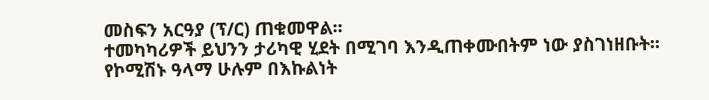መስፍን አርዓያ (ፕ/ር) ጠቁመዋል፡፡
ተመካካሪዎች ይህንን ታሪካዊ ሂደት በሚገባ እንዲጠቀሙበትም ነው ያስገነዘቡት፡፡
የኮሚሽኑ ዓላማ ሁሉም በእኩልነት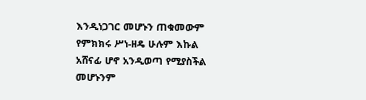እንዲነጋገር መሆኑን ጠቁመውም የምክክሩ ሥነ-ዘዴ ሁሉም እኩል አሸናፊ ሆኖ አንዲወጣ የሚያስችል መሆኑንም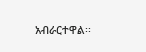አብራርተዋል፡፡